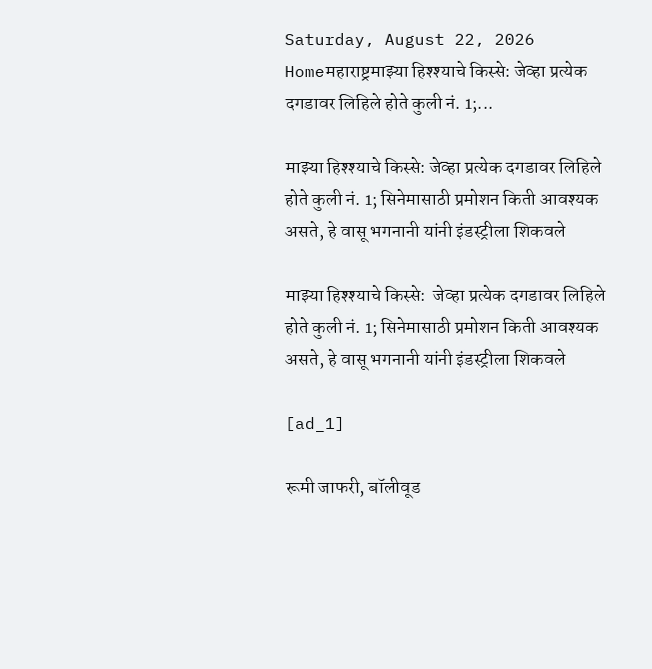Saturday, August 22, 2026
Homeमहाराष्ट्रमाझ्या हिश्श्याचे किस्से: जेव्हा प्रत्येक दगडावर लिहिले होते कुली नं. 1;...

माझ्या हिश्श्याचे किस्से: जेव्हा प्रत्येक दगडावर लिहिले होते कुली नं. 1; सिनेमासाठी प्रमोशन किती आवश्यक असते, हे वासू भगनानी यांनी इंडस्ट्रीला शिकवले

माझ्या हिश्श्याचे किस्से:  जेव्हा प्रत्येक दगडावर लिहिले होते कुली नं. 1; सिनेमासाठी प्रमोशन किती आवश्यक असते, हे वासू भगनानी यांनी इंडस्ट्रीला शिकवले

[ad_1]

रूमी जाफरी, बॉलीवूड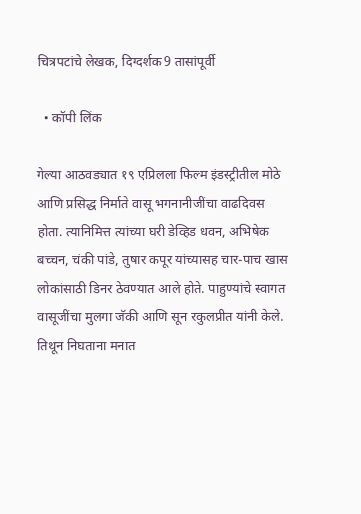चित्रपटांचे लेखक, दिग्दर्शक9 तासांपूर्वी

  • कॉपी लिंक

गेल्या आठवड्यात १९ एप्रिलला फिल्म इंडस्ट्रीतील मोठे आणि प्रसिद्ध निर्माते वासू भगनानीजींचा वाढदिवस होता. त्यानिमित्त त्यांच्या घरी डेव्हिड धवन, अभिषेक बच्चन, चंकी पांडे, तुषार कपूर यांच्यासह चार-पाच खास लोकांसाठी डिनर ठेवण्यात आले होते. पाहुण्यांचे स्वागत वासूजींचा मुलगा जॅकी आणि सून रकुलप्रीत यांनी केले. तिथून निघताना मनात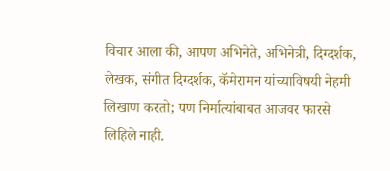विचार आला की, आपण अभिनेते, अभिनेत्री, दिग्दर्शक, लेखक, संगीत दिग्दर्शक, कॅमेरामन यांच्याविषयी नेहमी लिखाण करतो; पण निर्मात्यांबाबत आजवर फारसे लिहिले नाही.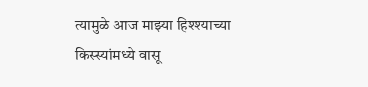त्यामुळे आज माझ्या हिश्श्याच्या किस्स्यांमध्ये वासू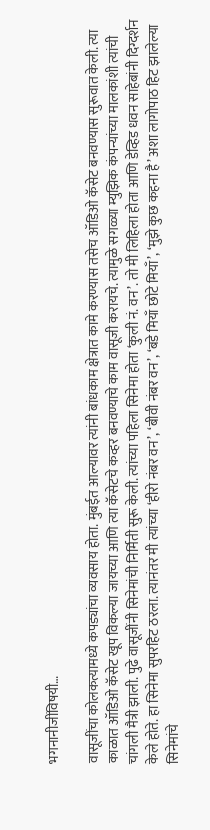भगनानीजींविषयी…

वासूजींचा कोलकत्यामध्ये कपड्यांचा व्यवसाय होता. मुंबईत आल्यावर त्यांनी बांधकाम क्षेत्रात कामे करण्यास तसेच ऑडिओ कॅसेट बनवण्यास सुरूवात केली. त्या काळात ऑडिओ कॅसेट खूप विकल्या जायच्या आणि त्या कॅसेटचे कव्हर बनवण्याचे काम वासूजी करायचे. त्यामुळे सगळ्या म्युझिक कंपन्यांच्या मालकांशी त्यांची चांगली मैत्री झाली. पुढे वासूजींनी सिनेमांची निर्मिती सुरू केली. त्यांच्या पहिला सिनेमा होता ‘कुली नं. वन’. तो मी लिहिला होता आणि डेव्हिड धवन साहेबांनी दिग्दर्शन केले होते. हा सिनेमा सुपरहिट ठरला. त्यानंतर मी त्यांच्या ‘हीरो नंबर वन’, ‘बीवी नंबर वन’, ‘बडे मियाँ छोटे मियाँ’, ‘मुझे कुछ कहना है’ अशा लागोपाठ हिट झालेल्या सिनेमांचे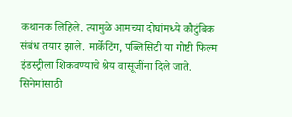कथानक लिहिले. त्यामुळे आमच्या दोघांमध्ये कौटुंबिक संबंध तयार झाले. मार्केटिंग, पब्लिसिटी या गोष्टी फिल्म इंडस्ट्रीला शिकवण्याचे श्रेय वासूजींना दिले जाते. सिनेमांसाठी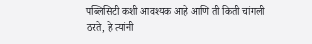पब्लिसिटी कशी आवश्यक आहे आणि ती किती चांगली ठरते, हे त्यांनी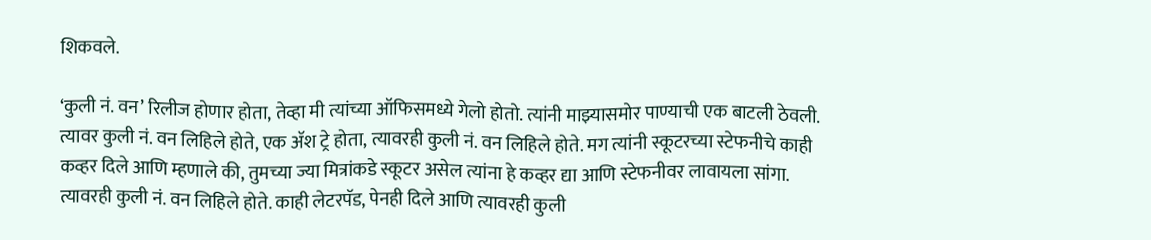शिकवले.

‘कुली नं. वन’ रिलीज होणार होता, तेव्हा मी त्यांच्या ऑफिसमध्ये गेलो होतो. त्यांनी माझ्यासमोर पाण्याची एक बाटली ठेवली. त्यावर कुली नं. वन लिहिले होते, एक ॲश ट्रे होता, त्यावरही कुली नं. वन लिहिले होते. मग त्यांनी स्कूटरच्या स्टेफनीचे काही कव्हर दिले आणि म्हणाले की, तुमच्या ज्या मित्रांकडे स्कूटर असेल त्यांना हे कव्हर द्या आणि स्टेफनीवर लावायला सांगा. त्यावरही कुली नं. वन लिहिले होते. काही लेटरपॅड, पेनही दिले आणि त्यावरही कुली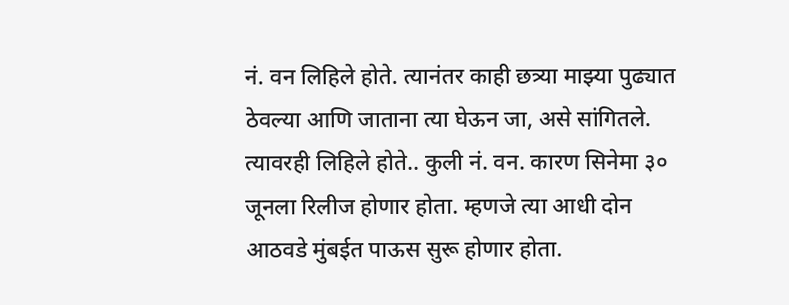नं. वन लिहिले होते. त्यानंतर काही छत्र्या माझ्या पुढ्यात ठेवल्या आणि जाताना त्या घेऊन जा, असे सांगितले. त्यावरही लिहिले होते.. कुली नं. वन. कारण सिनेमा ३० जूनला रिलीज होणार होता. म्हणजे त्या आधी दोन आठवडे मुंबईत पाऊस सुरू होणार होता.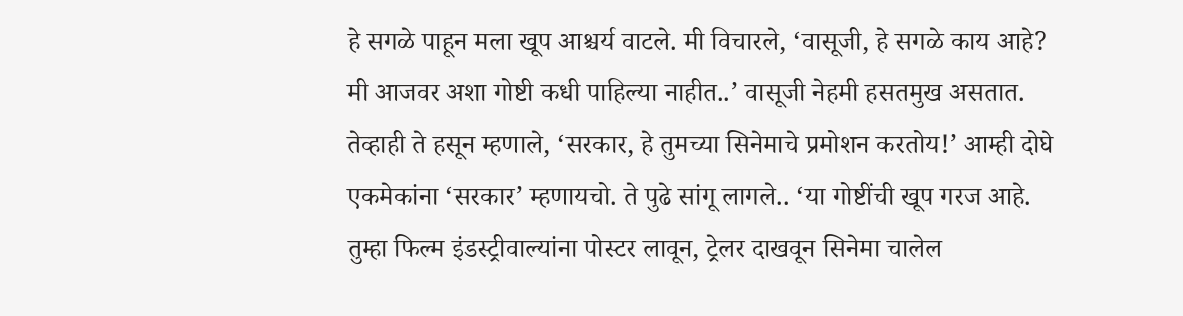हे सगळे पाहून मला खूप आश्चर्य वाटले. मी विचारले, ‘वासूजी, हे सगळे काय आहे? मी आजवर अशा गोष्टी कधी पाहिल्या नाहीत..’ वासूजी नेहमी हसतमुख असतात. तेव्हाही ते हसून म्हणाले, ‘सरकार, हे तुमच्या सिनेमाचे प्रमोशन करतोय!’ आम्ही दोघे एकमेकांना ‘सरकार’ म्हणायचो. ते पुढे सांगू लागले.. ‘या गोष्टींची खूप गरज आहे. तुम्हा फिल्म इंडस्ट्रीवाल्यांना पोस्टर लावून, ट्रेलर दाखवून सिनेमा चालेल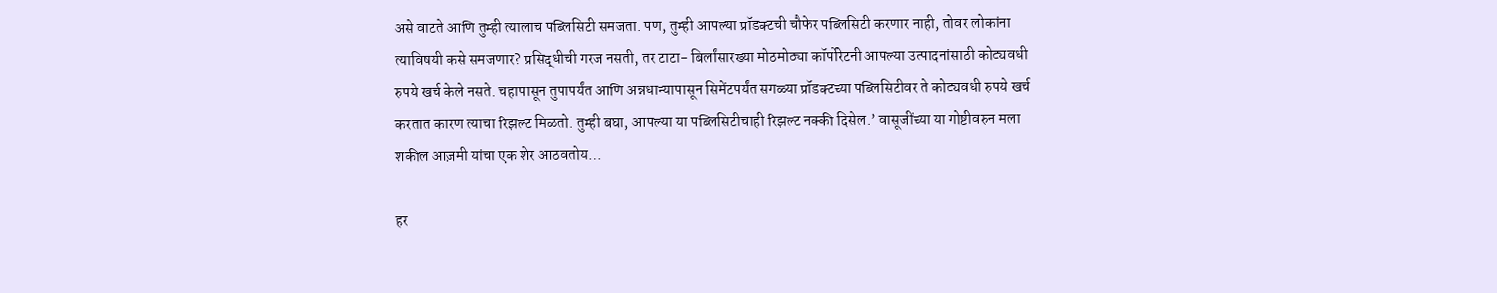असे वाटते आणि तुम्ही त्यालाच पब्लिसिटी समजता. पण, तुम्ही आपल्या प्रॉडक्टची चौफेर पब्लिसिटी करणार नाही, तोवर लोकांना त्याविषयी कसे समजणार? प्रसिद्धीची गरज नसती, तर टाटा- बिर्लांसारख्या मोठमोठ्या कॉर्पोरेटनी आपल्या उत्पादनांसाठी कोट्यवधी रुपये खर्च केले नसते. चहापासून तुपापर्यंत आणि अन्नधान्यापासून सिमेंटपर्यंत सगळ्या प्रॉडक्टच्या पब्लिसिटीवर ते कोट्यवधी रुपये खर्च करतात कारण त्याचा रिझल्ट मिळतो. तुम्ही बघा, आपल्या या पब्लिसिटीचाही रिझल्ट नक्की दिसेल.’ वासूजींच्या या गोष्टीवरुन मला शकील आज़मी यांचा एक शेर आठवतोय…

हर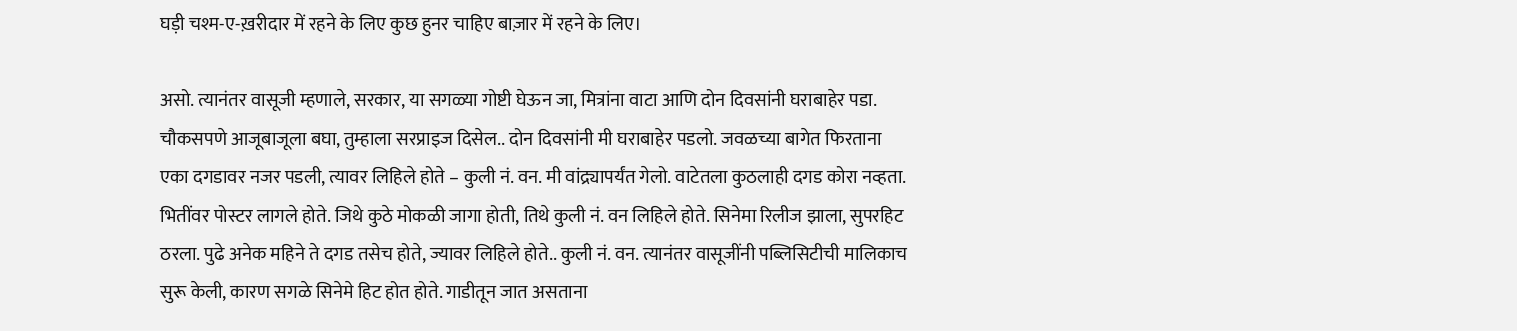घड़ी चश्म-ए-ख़रीदार में रहने के लिए कुछ हुनर चाहिए बाज़ार में रहने के लिए।

असो. त्यानंतर वासूजी म्हणाले, सरकार, या सगळ्या गोष्टी घेऊन जा, मित्रांना वाटा आणि दोन दिवसांनी घराबाहेर पडा. चौकसपणे आजूबाजूला बघा, तुम्हाला सरप्राइज दिसेल.. दोन दिवसांनी मी घराबाहेर पडलो. जवळच्या बागेत फिरताना एका दगडावर नजर पडली, त्यावर लिहिले होते – कुली नं. वन. मी वांद्र्यापर्यंत गेलो. वाटेतला कुठलाही दगड कोरा नव्हता. भितींवर पोस्टर लागले होते. जिथे कुठे मोकळी जागा होती, तिथे कुली नं. वन लिहिले होते. सिनेमा रिलीज झाला, सुपरहिट ठरला. पुढे अनेक महिने ते दगड तसेच होते, ज्यावर लिहिले होते.. कुली नं. वन. त्यानंतर वासूजींनी पब्लिसिटीची मालिकाच सुरू केली, कारण सगळे सिनेमे हिट होत होते. गाडीतून जात असताना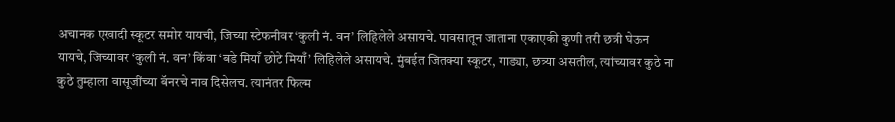अचानक एखादी स्कूटर समोर यायची, जिच्या स्टेफनीवर ‘कुली नं. वन’ लिहिलेले असायचे. पावसातून जाताना एकाएकी कुणी तरी छत्री घेऊन यायचे, जिच्यावर ‘कुली नं. वन’ किंवा ‘बडे मियाँ छोटे मियाँ’ लिहिलेले असायचे. मुंबईत जितक्या स्कूटर, गाड्या, छत्र्या असतील, त्यांच्यावर कुठे ना कुठे तुम्हाला वासूजींच्या बॅनरचे नाव दिसेलच. त्यानंतर फिल्म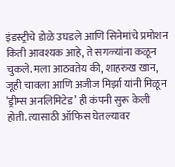इंडस्ट्रीचे डोळे उघडले आणि सिनेमांचे प्रमोशन किती आवश्यक आहे, ते सगळ्यांना कळून चुकले. मला आठवतेय की, शाहरुख खान, जूही चावला आणि अजीज मिर्झा यांनी मिळून ‘ड्रीम्स अनलिमिटेड’ ही कंपनी सुरू केली होती. त्यासाठी ऑफिस घेतल्यावर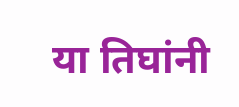या तिघांनी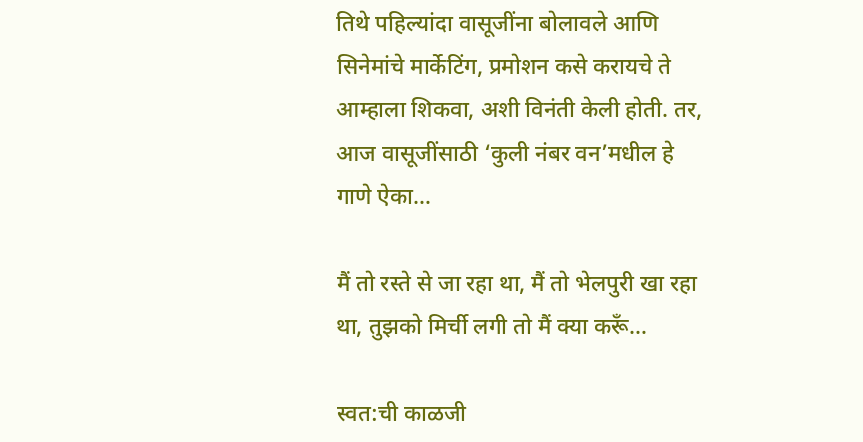तिथे पहिल्यांदा वासूजींना बोलावले आणि सिनेमांचे मार्केटिंग, प्रमोशन कसे करायचे ते आम्हाला शिकवा, अशी विनंती केली होती. तर, आज वासूजींसाठी ‘कुली नंबर वन’मधील हे गाणे ऐका…

मैं तो रस्ते से जा रहा था, मैं तो भेलपुरी खा रहा था, तुझको मिर्ची लगी तो मैं क्या करूँ…

स्वत:ची काळजी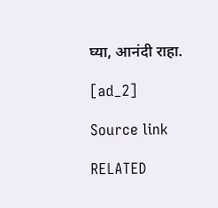घ्या, आनंदी राहा.

[ad_2]

Source link

RELATED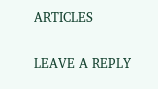ARTICLES

LEAVE A REPLY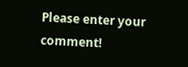Please enter your comment!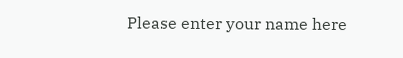Please enter your name here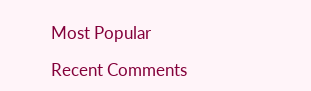Most Popular

Recent Comments